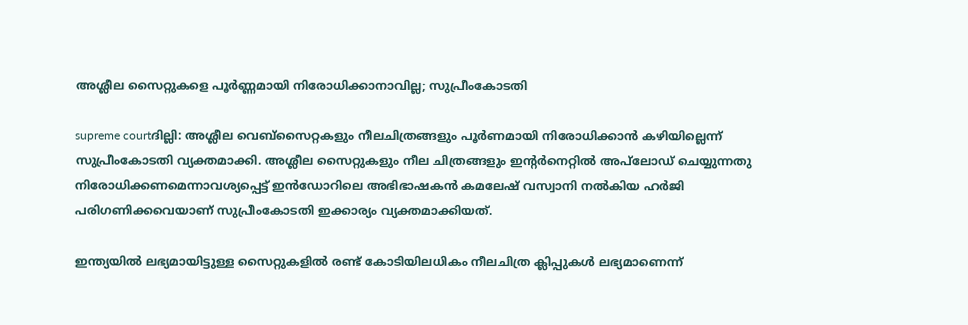അശ്ലീല സൈറ്റുകളെ പൂര്‍ണ്ണമായി നിരോധിക്കാനാവില്ല; സുപ്രീംകോടതി

supreme courtദില്ലി: അശ്ലീല വെബ്‌സൈറ്റകളും നീലചിത്രങ്ങളും പൂര്‍ണമായി നിരോധിക്കാന്‍ കഴിയില്ലെന്ന്‌ സുപ്രീംകോടതി വ്യക്തമാക്കി. അശ്ലീല സൈറ്റുകളും നീല ചിത്രങ്ങളും ഇന്റര്‍നെറ്റില്‍ അപ്‌ലോഡ്‌ ചെയ്യുന്നതു നിരോധിക്കണമെന്നാവശ്യപ്പെട്ട്‌ ഇന്‍ഡോറിലെ അഭിഭാഷകന്‍ കമലേഷ്‌ വസ്വാനി നല്‍കിയ ഹര്‍ജി പരിഗണിക്കവെയാണ്‌ സുപ്രീംകോടതി ഇക്കാര്യം വ്യക്തമാക്കിയത്‌.

ഇന്ത്യയില്‍ ലഭ്യമായിട്ടുള്ള സൈറ്റുകളില്‍ രണ്ട്‌ കോടിയിലധികം നീലചിത്ര ക്ലിപ്പുകള്‍ ലഭ്യമാണെന്ന്‌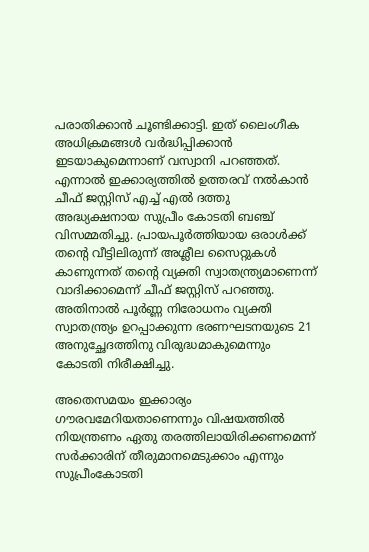പരാതിക്കാന്‍ ചൂണ്ടിക്കാട്ടി. ഇത്‌ ലൈംഗീക അധിക്രമങ്ങള്‍ വര്‍ദ്ധിപ്പിക്കാന്‍ ഇടയാകുമെന്നാണ്‌ വസ്വാനി പറഞ്ഞത്‌. എന്നാല്‍ ഇക്കാര്യത്തില്‍ ഉത്തരവ്‌ നല്‍കാന്‍ ചീഫ്‌ ജസ്റ്റിസ്‌ എച്ച്‌ എല്‍ ദത്തു അദ്ധ്യക്ഷനായ സുപ്രീം കോടതി ബഞ്ച്‌ വിസമ്മതിച്ചു. പ്രായപൂര്‍ത്തിയായ ഒരാള്‍ക്ക്‌ തന്റെ വീട്ടിലിരുന്ന്‌ അശ്ലീല സൈറ്റുകള്‍ കാണുന്നത്‌ തന്റെ വ്യക്തി സ്വാതന്ത്ര്യമാണെന്ന്‌ വാദിക്കാമെന്ന്‌ ചീഫ്‌ ജസ്റ്റിസ്‌ പറഞ്ഞു. അതിനാല്‍ പൂര്‍ണ്ണ നിരോധനം വ്യക്തി സ്വാതന്ത്ര്യം ഉറപ്പാക്കുന്ന ഭരണഘടനയുടെ 21 അനുച്ഛേദത്തിനു വിരുദ്ധമാകുമെന്നും കോടതി നിരീക്ഷിച്ചു.

അതെസമയം ഇക്കാര്യം ഗൗരവമേറിയതാണെന്നും വിഷയത്തില്‍ നിയന്ത്രണം ഏതു തരത്തിലായിരിക്കണമെന്ന്‌ സര്‍ക്കാരിന്‌ തീരുമാനമെടുക്കാം എന്നും സുപ്രീംകോടതി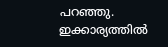പറഞ്ഞു. ഇക്കാര്യത്തില്‍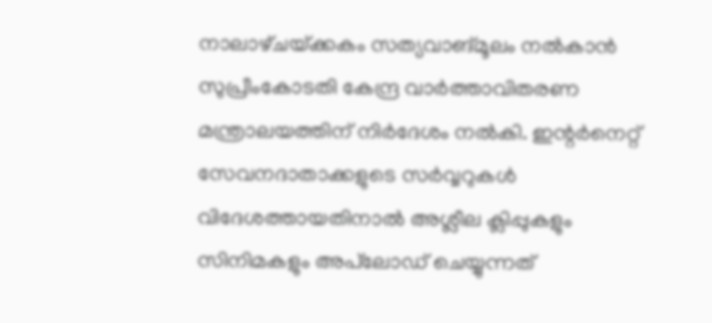നാലാഴ്‌ചയ്‌ക്കകം സത്യവാങ്‌മൂലം നല്‍കാന്‍ സുപ്രീംകോടതി കേന്ദ്ര വാര്‍ത്താവിതരണ മന്ത്രാലയത്തിന്‌ നിര്‍ദേശം നല്‍കി. ഇന്റര്‍നെറ്റ്‌ സേവനദാതാക്കളുടെ സര്‍വ്വറുകള്‍ വിദേശത്തായതിനാല്‍ അശ്ലീല ക്ലിപ്പുകളും സിനിമകളും അപ്‌ലോഡ്‌ ചെയ്യുന്നത്‌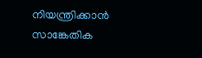നിയന്ത്രിക്കാന്‍ സാങ്കേതിക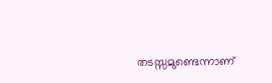തടസ്സമുണ്ടെന്നാണ്‌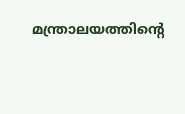മന്ത്രാലയത്തിന്റെ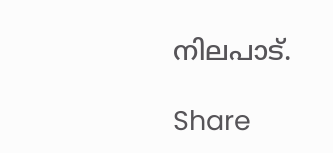നിലപാട്‌.

Share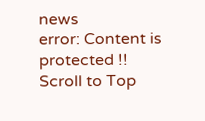news
error: Content is protected !!
Scroll to Top